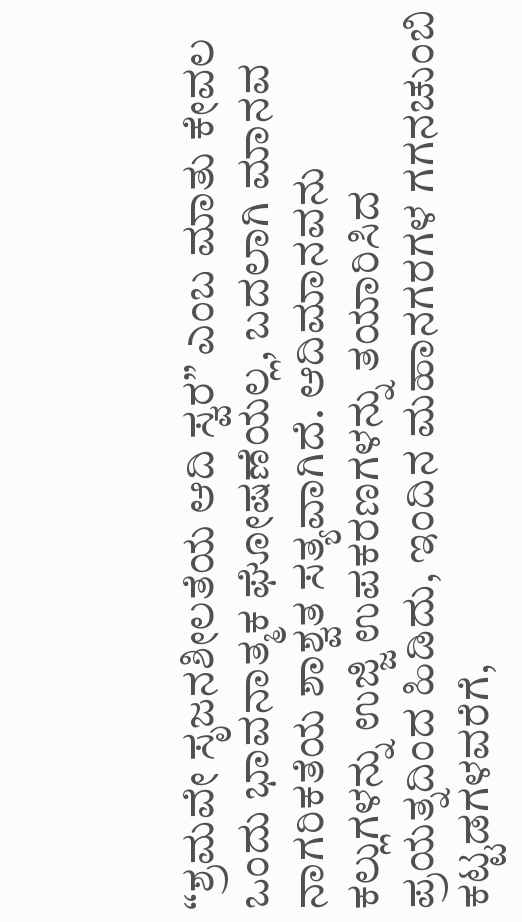“ಶ್ರಮವೇ ಸೃಜನಶೀಲತೆಯ ಆದಿ ಸ್ವರ” ಎಂಬ ಮಾತು ಕೇವಲ ಒಂದು ಭಾವನಾತ್ಮಕ ಘೋಷಣೆಯಲ್ಲ, ಬದಲಾಗಿ ಮಾನವ ನಾಗರಿಕತೆಯ ಶಾಶ್ವತ ಸತ್ಯವಾಗಿದೆ. ಆದಿಮಾನವನು ಕಲ್ಲುಗಳನ್ನು ಉಜ್ಜಿ ಉಪಕರಣಗಳನ್ನು ತಯಾರಿಸಿದ ಪ್ರಯತ್ನದಿಂದ ಹಿಡಿದು, ಇಂದಿನ ಮಹಾನಗರಗಳ ಗಗನಚುಂಬಿ ಕಟ್ಟಡಗಳವರೆಗೆ,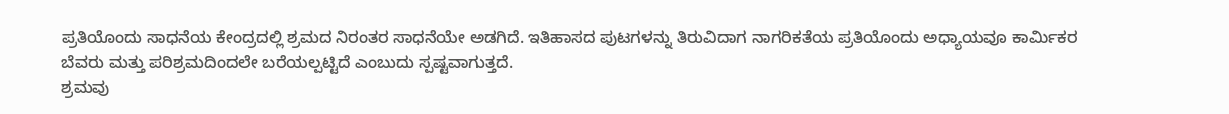ಪ್ರತಿಯೊಂದು ಸಾಧನೆಯ ಕೇಂದ್ರದಲ್ಲಿ ಶ್ರಮದ ನಿರಂತರ ಸಾಧನೆಯೇ ಅಡಗಿದೆ. ಇತಿಹಾಸದ ಪುಟಗಳನ್ನು ತಿರುವಿದಾಗ ನಾಗರಿಕತೆಯ ಪ್ರತಿಯೊಂದು ಅಧ್ಯಾಯವೂ ಕಾರ್ಮಿಕರ ಬೆವರು ಮತ್ತು ಪರಿಶ್ರಮದಿಂದಲೇ ಬರೆಯಲ್ಪಟ್ಟಿದೆ ಎಂಬುದು ಸ್ಪಷ್ಟವಾಗುತ್ತದೆ.
ಶ್ರಮವು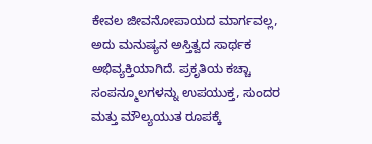ಕೇವಲ ಜೀವನೋಪಾಯದ ಮಾರ್ಗವಲ್ಲ, ಅದು ಮನುಷ್ಯನ ಅಸ್ತಿತ್ವದ ಸಾರ್ಥಕ ಅಭಿವ್ಯಕ್ತಿಯಾಗಿದೆ. ಪ್ರಕೃತಿಯ ಕಚ್ಚಾ ಸಂಪನ್ಮೂಲಗಳನ್ನು ಉಪಯುಕ್ತ, ಸುಂದರ ಮತ್ತು ಮೌಲ್ಯಯುತ ರೂಪಕ್ಕೆ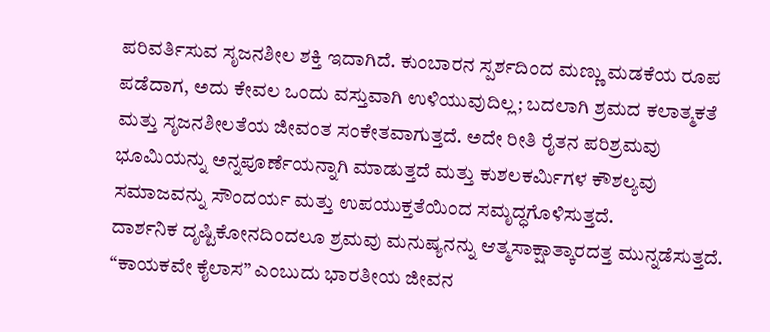ಪರಿವರ್ತಿಸುವ ಸೃಜನಶೀಲ ಶಕ್ತಿ ಇದಾಗಿದೆ. ಕುಂಬಾರನ ಸ್ಪರ್ಶದಿಂದ ಮಣ್ಣು ಮಡಕೆಯ ರೂಪ ಪಡೆದಾಗ, ಅದು ಕೇವಲ ಒಂದು ವಸ್ತುವಾಗಿ ಉಳಿಯುವುದಿಲ್ಲ; ಬದಲಾಗಿ ಶ್ರಮದ ಕಲಾತ್ಮಕತೆ ಮತ್ತು ಸೃಜನಶೀಲತೆಯ ಜೀವಂತ ಸಂಕೇತವಾಗುತ್ತದೆ. ಅದೇ ರೀತಿ ರೈತನ ಪರಿಶ್ರಮವು ಭೂಮಿಯನ್ನು ಅನ್ನಪೂರ್ಣೆಯನ್ನಾಗಿ ಮಾಡುತ್ತದೆ ಮತ್ತು ಕುಶಲಕರ್ಮಿಗಳ ಕೌಶಲ್ಯವು ಸಮಾಜವನ್ನು ಸೌಂದರ್ಯ ಮತ್ತು ಉಪಯುಕ್ತತೆಯಿಂದ ಸಮೃದ್ಧಗೊಳಿಸುತ್ತದೆ.
ದಾರ್ಶನಿಕ ದೃಷ್ಟಿಕೋನದಿಂದಲೂ ಶ್ರಮವು ಮನುಷ್ಯನನ್ನು ಆತ್ಮಸಾಕ್ಷಾತ್ಕಾರದತ್ತ ಮುನ್ನಡೆಸುತ್ತದೆ. “ಕಾಯಕವೇ ಕೈಲಾಸ” ಎಂಬುದು ಭಾರತೀಯ ಜೀವನ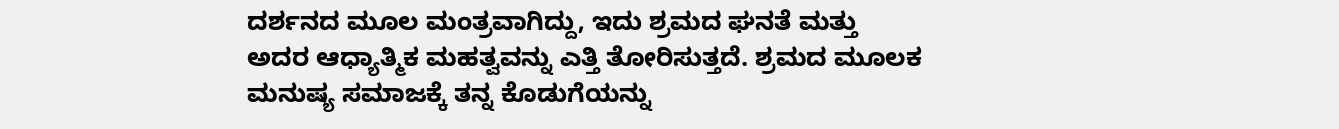ದರ್ಶನದ ಮೂಲ ಮಂತ್ರವಾಗಿದ್ದು, ಇದು ಶ್ರಮದ ಘನತೆ ಮತ್ತು ಅದರ ಆಧ್ಯಾತ್ಮಿಕ ಮಹತ್ವವನ್ನು ಎತ್ತಿ ತೋರಿಸುತ್ತದೆ. ಶ್ರಮದ ಮೂಲಕ ಮನುಷ್ಯ ಸಮಾಜಕ್ಕೆ ತನ್ನ ಕೊಡುಗೆಯನ್ನು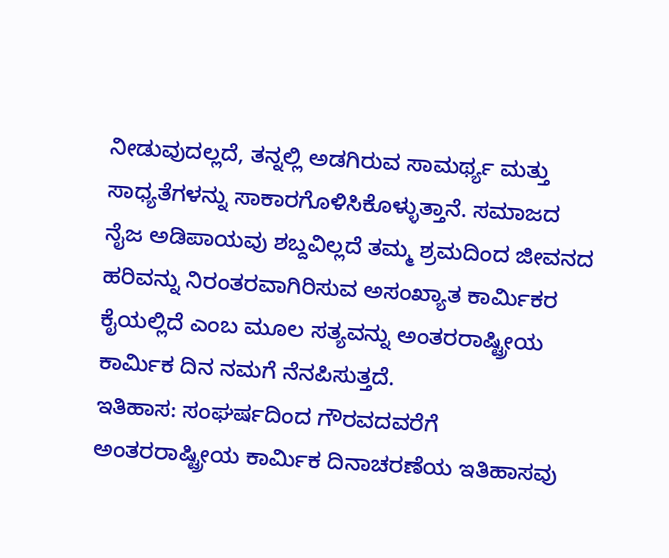ನೀಡುವುದಲ್ಲದೆ, ತನ್ನಲ್ಲಿ ಅಡಗಿರುವ ಸಾಮರ್ಥ್ಯ ಮತ್ತು ಸಾಧ್ಯತೆಗಳನ್ನು ಸಾಕಾರಗೊಳಿಸಿಕೊಳ್ಳುತ್ತಾನೆ. ಸಮಾಜದ ನೈಜ ಅಡಿಪಾಯವು ಶಬ್ದವಿಲ್ಲದೆ ತಮ್ಮ ಶ್ರಮದಿಂದ ಜೀವನದ ಹರಿವನ್ನು ನಿರಂತರವಾಗಿರಿಸುವ ಅಸಂಖ್ಯಾತ ಕಾರ್ಮಿಕರ ಕೈಯಲ್ಲಿದೆ ಎಂಬ ಮೂಲ ಸತ್ಯವನ್ನು ಅಂತರರಾಷ್ಟ್ರೀಯ ಕಾರ್ಮಿಕ ದಿನ ನಮಗೆ ನೆನಪಿಸುತ್ತದೆ.
ಇತಿಹಾಸ: ಸಂಘರ್ಷದಿಂದ ಗೌರವದವರೆಗೆ
ಅಂತರರಾಷ್ಟ್ರೀಯ ಕಾರ್ಮಿಕ ದಿನಾಚರಣೆಯ ಇತಿಹಾಸವು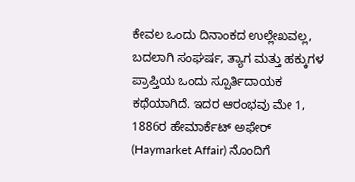ಕೇವಲ ಒಂದು ದಿನಾಂಕದ ಉಲ್ಲೇಖವಲ್ಲ, ಬದಲಾಗಿ ಸಂಘರ್ಷ, ತ್ಯಾಗ ಮತ್ತು ಹಕ್ಕುಗಳ ಪ್ರಾಪ್ತಿಯ ಒಂದು ಸ್ಪೂರ್ತಿದಾಯಕ ಕಥೆಯಾಗಿದೆ. ಇದರ ಆರಂಭವು ಮೇ 1, 1886ರ ಹೇಮಾರ್ಕೆಟ್ ಅಫೇರ್ (Haymarket Affair) ನೊಂದಿಗೆ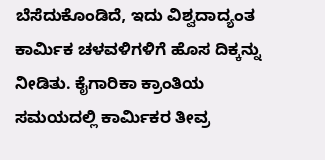ಬೆಸೆದುಕೊಂಡಿದೆ, ಇದು ವಿಶ್ವದಾದ್ಯಂತ ಕಾರ್ಮಿಕ ಚಳವಳಿಗಳಿಗೆ ಹೊಸ ದಿಕ್ಕನ್ನು ನೀಡಿತು. ಕೈಗಾರಿಕಾ ಕ್ರಾಂತಿಯ ಸಮಯದಲ್ಲಿ ಕಾರ್ಮಿಕರ ತೀವ್ರ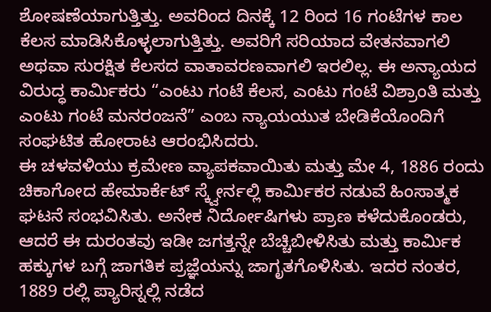ಶೋಷಣೆಯಾಗುತ್ತಿತ್ತು. ಅವರಿಂದ ದಿನಕ್ಕೆ 12 ರಿಂದ 16 ಗಂಟೆಗಳ ಕಾಲ ಕೆಲಸ ಮಾಡಿಸಿಕೊಳ್ಳಲಾಗುತ್ತಿತ್ತು. ಅವರಿಗೆ ಸರಿಯಾದ ವೇತನವಾಗಲಿ ಅಥವಾ ಸುರಕ್ಷಿತ ಕೆಲಸದ ವಾತಾವರಣವಾಗಲಿ ಇರಲಿಲ್ಲ. ಈ ಅನ್ಯಾಯದ ವಿರುದ್ಧ ಕಾರ್ಮಿಕರು “ಎಂಟು ಗಂಟೆ ಕೆಲಸ, ಎಂಟು ಗಂಟೆ ವಿಶ್ರಾಂತಿ ಮತ್ತು ಎಂಟು ಗಂಟೆ ಮನರಂಜನೆ” ಎಂಬ ನ್ಯಾಯಯುತ ಬೇಡಿಕೆಯೊಂದಿಗೆ ಸಂಘಟಿತ ಹೋರಾಟ ಆರಂಭಿಸಿದರು.
ಈ ಚಳವಳಿಯು ಕ್ರಮೇಣ ವ್ಯಾಪಕವಾಯಿತು ಮತ್ತು ಮೇ 4, 1886 ರಂದು ಚಿಕಾಗೋದ ಹೇಮಾರ್ಕೆಟ್ ಸ್ಕ್ವೇರ್ನಲ್ಲಿ ಕಾರ್ಮಿಕರ ನಡುವೆ ಹಿಂಸಾತ್ಮಕ ಘಟನೆ ಸಂಭವಿಸಿತು. ಅನೇಕ ನಿರ್ದೋಷಿಗಳು ಪ್ರಾಣ ಕಳೆದುಕೊಂಡರು, ಆದರೆ ಈ ದುರಂತವು ಇಡೀ ಜಗತ್ತನ್ನೇ ಬೆಚ್ಚಿಬೀಳಿಸಿತು ಮತ್ತು ಕಾರ್ಮಿಕ ಹಕ್ಕುಗಳ ಬಗ್ಗೆ ಜಾಗತಿಕ ಪ್ರಜ್ಞೆಯನ್ನು ಜಾಗೃತಗೊಳಿಸಿತು. ಇದರ ನಂತರ, 1889 ರಲ್ಲಿ ಪ್ಯಾರಿಸ್ನಲ್ಲಿ ನಡೆದ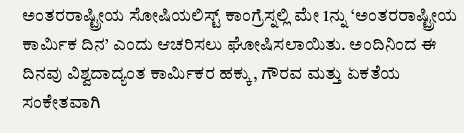ಅಂತರರಾಷ್ಟ್ರೀಯ ಸೋಷಿಯಲಿಸ್ಟ್ ಕಾಂಗ್ರೆಸ್ನಲ್ಲಿ ಮೇ 1ನ್ನು ‘ಅಂತರರಾಷ್ಟ್ರೀಯ ಕಾರ್ಮಿಕ ದಿನ’ ಎಂದು ಆಚರಿಸಲು ಘೋಷಿಸಲಾಯಿತು. ಅಂದಿನಿಂದ ಈ ದಿನವು ವಿಶ್ವದಾದ್ಯಂತ ಕಾರ್ಮಿಕರ ಹಕ್ಕು, ಗೌರವ ಮತ್ತು ಏಕತೆಯ ಸಂಕೇತವಾಗಿ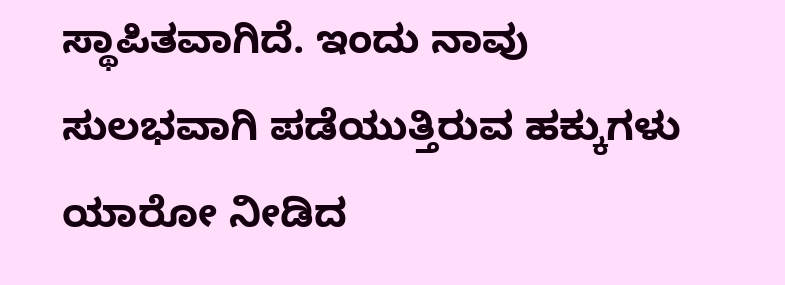ಸ್ಥಾಪಿತವಾಗಿದೆ. ಇಂದು ನಾವು ಸುಲಭವಾಗಿ ಪಡೆಯುತ್ತಿರುವ ಹಕ್ಕುಗಳು ಯಾರೋ ನೀಡಿದ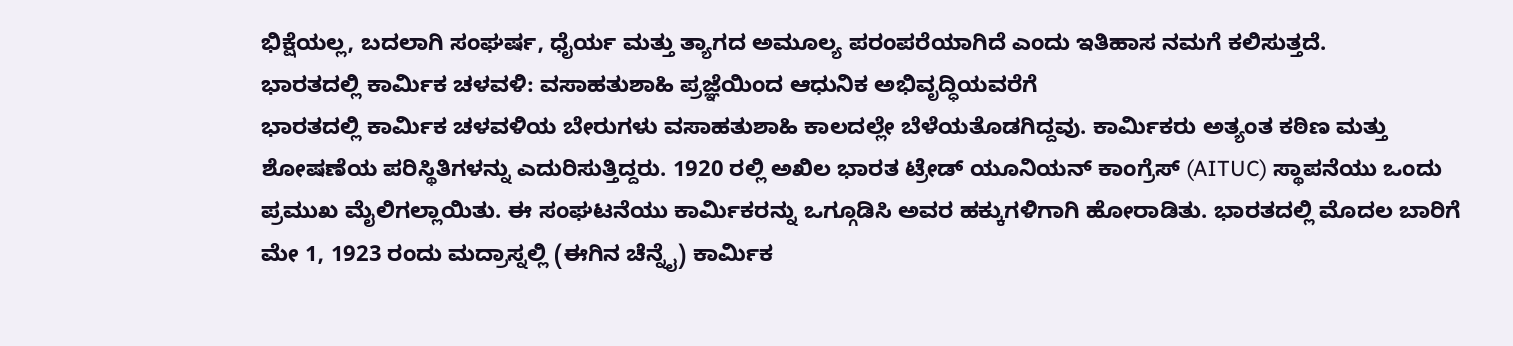ಭಿಕ್ಷೆಯಲ್ಲ, ಬದಲಾಗಿ ಸಂಘರ್ಷ, ಧೈರ್ಯ ಮತ್ತು ತ್ಯಾಗದ ಅಮೂಲ್ಯ ಪರಂಪರೆಯಾಗಿದೆ ಎಂದು ಇತಿಹಾಸ ನಮಗೆ ಕಲಿಸುತ್ತದೆ.
ಭಾರತದಲ್ಲಿ ಕಾರ್ಮಿಕ ಚಳವಳಿ: ವಸಾಹತುಶಾಹಿ ಪ್ರಜ್ಞೆಯಿಂದ ಆಧುನಿಕ ಅಭಿವೃದ್ಧಿಯವರೆಗೆ
ಭಾರತದಲ್ಲಿ ಕಾರ್ಮಿಕ ಚಳವಳಿಯ ಬೇರುಗಳು ವಸಾಹತುಶಾಹಿ ಕಾಲದಲ್ಲೇ ಬೆಳೆಯತೊಡಗಿದ್ದವು. ಕಾರ್ಮಿಕರು ಅತ್ಯಂತ ಕಠಿಣ ಮತ್ತು ಶೋಷಣೆಯ ಪರಿಸ್ಥಿತಿಗಳನ್ನು ಎದುರಿಸುತ್ತಿದ್ದರು. 1920 ರಲ್ಲಿ ಅಖಿಲ ಭಾರತ ಟ್ರೇಡ್ ಯೂನಿಯನ್ ಕಾಂಗ್ರೆಸ್ (AITUC) ಸ್ಥಾಪನೆಯು ಒಂದು ಪ್ರಮುಖ ಮೈಲಿಗಲ್ಲಾಯಿತು. ಈ ಸಂಘಟನೆಯು ಕಾರ್ಮಿಕರನ್ನು ಒಗ್ಗೂಡಿಸಿ ಅವರ ಹಕ್ಕುಗಳಿಗಾಗಿ ಹೋರಾಡಿತು. ಭಾರತದಲ್ಲಿ ಮೊದಲ ಬಾರಿಗೆ ಮೇ 1, 1923 ರಂದು ಮದ್ರಾಸ್ನಲ್ಲಿ (ಈಗಿನ ಚೆನ್ನೈ) ಕಾರ್ಮಿಕ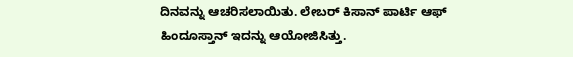ದಿನವನ್ನು ಆಚರಿಸಲಾಯಿತು. ಲೇಬರ್ ಕಿಸಾನ್ ಪಾರ್ಟಿ ಆಫ್ ಹಿಂದೂಸ್ತಾನ್ ಇದನ್ನು ಆಯೋಜಿಸಿತ್ತು.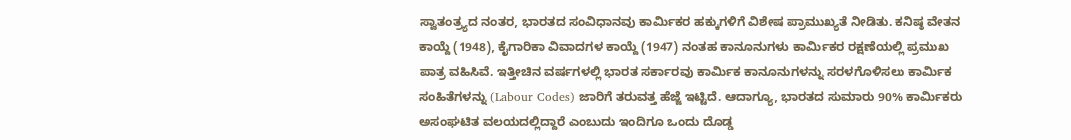ಸ್ವಾತಂತ್ರ್ಯದ ನಂತರ, ಭಾರತದ ಸಂವಿಧಾನವು ಕಾರ್ಮಿಕರ ಹಕ್ಕುಗಳಿಗೆ ವಿಶೇಷ ಪ್ರಾಮುಖ್ಯತೆ ನೀಡಿತು. ಕನಿಷ್ಠ ವೇತನ ಕಾಯ್ದೆ (1948), ಕೈಗಾರಿಕಾ ವಿವಾದಗಳ ಕಾಯ್ದೆ (1947) ನಂತಹ ಕಾನೂನುಗಳು ಕಾರ್ಮಿಕರ ರಕ್ಷಣೆಯಲ್ಲಿ ಪ್ರಮುಖ ಪಾತ್ರ ವಹಿಸಿವೆ. ಇತ್ತೀಚಿನ ವರ್ಷಗಳಲ್ಲಿ ಭಾರತ ಸರ್ಕಾರವು ಕಾರ್ಮಿಕ ಕಾನೂನುಗಳನ್ನು ಸರಳಗೊಳಿಸಲು ಕಾರ್ಮಿಕ ಸಂಹಿತೆಗಳನ್ನು (Labour Codes) ಜಾರಿಗೆ ತರುವತ್ತ ಹೆಜ್ಜೆ ಇಟ್ಟಿದೆ. ಆದಾಗ್ಯೂ, ಭಾರತದ ಸುಮಾರು 90% ಕಾರ್ಮಿಕರು ಅಸಂಘಟಿತ ವಲಯದಲ್ಲಿದ್ದಾರೆ ಎಂಬುದು ಇಂದಿಗೂ ಒಂದು ದೊಡ್ಡ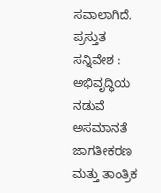ಸವಾಲಾಗಿದೆ.
ಪ್ರಸ್ತುತ ಸನ್ನಿವೇಶ : ಅಭಿವೃದ್ಧಿಯ ನಡುವೆ ಅಸಮಾನತೆ
ಜಾಗತೀಕರಣ ಮತ್ತು ತಾಂತ್ರಿಕ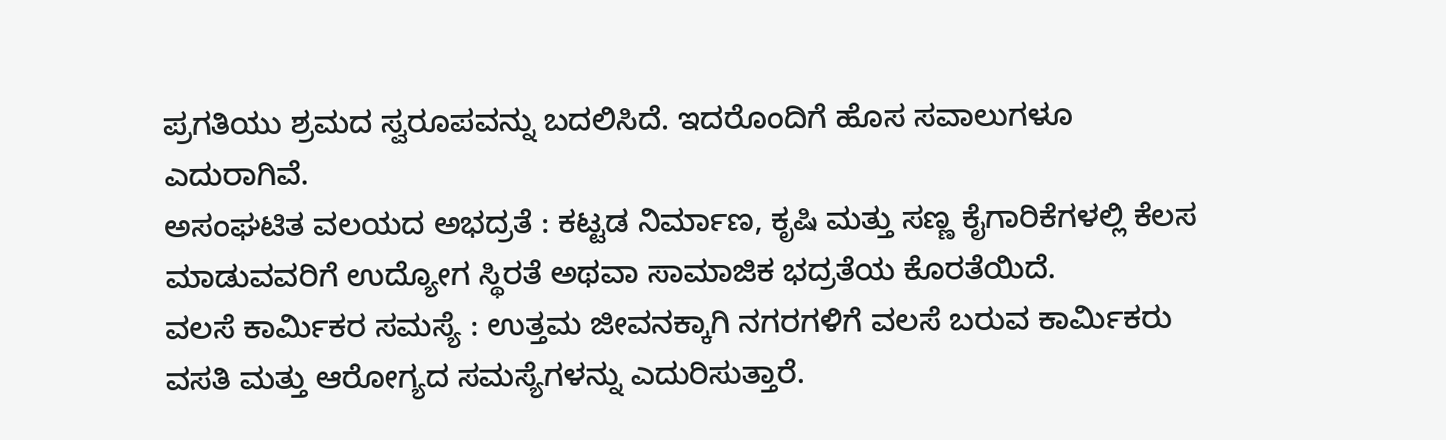ಪ್ರಗತಿಯು ಶ್ರಮದ ಸ್ವರೂಪವನ್ನು ಬದಲಿಸಿದೆ. ಇದರೊಂದಿಗೆ ಹೊಸ ಸವಾಲುಗಳೂ ಎದುರಾಗಿವೆ.
ಅಸಂಘಟಿತ ವಲಯದ ಅಭದ್ರತೆ : ಕಟ್ಟಡ ನಿರ್ಮಾಣ, ಕೃಷಿ ಮತ್ತು ಸಣ್ಣ ಕೈಗಾರಿಕೆಗಳಲ್ಲಿ ಕೆಲಸ ಮಾಡುವವರಿಗೆ ಉದ್ಯೋಗ ಸ್ಥಿರತೆ ಅಥವಾ ಸಾಮಾಜಿಕ ಭದ್ರತೆಯ ಕೊರತೆಯಿದೆ.
ವಲಸೆ ಕಾರ್ಮಿಕರ ಸಮಸ್ಯೆ : ಉತ್ತಮ ಜೀವನಕ್ಕಾಗಿ ನಗರಗಳಿಗೆ ವಲಸೆ ಬರುವ ಕಾರ್ಮಿಕರು ವಸತಿ ಮತ್ತು ಆರೋಗ್ಯದ ಸಮಸ್ಯೆಗಳನ್ನು ಎದುರಿಸುತ್ತಾರೆ.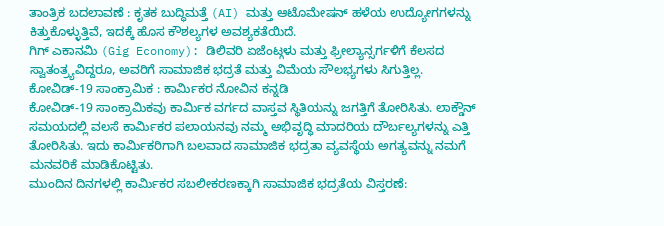ತಾಂತ್ರಿಕ ಬದಲಾವಣೆ : ಕೃತಕ ಬುದ್ಧಿಮತ್ತೆ (AI) ಮತ್ತು ಆಟೊಮೇಷನ್ ಹಳೆಯ ಉದ್ಯೋಗಗಳನ್ನು ಕಿತ್ತುಕೊಳ್ಳುತ್ತಿವೆ, ಇದಕ್ಕೆ ಹೊಸ ಕೌಶಲ್ಯಗಳ ಅವಶ್ಯಕತೆಯಿದೆ.
ಗಿಗ್ ಎಕಾನಮಿ (Gig Economy): ಡಿಲಿವರಿ ಏಜೆಂಟ್ಗಳು ಮತ್ತು ಫ್ರೀಲ್ಯಾನ್ಸರ್ಗಳಿಗೆ ಕೆಲಸದ ಸ್ವಾತಂತ್ರ್ಯವಿದ್ದರೂ, ಅವರಿಗೆ ಸಾಮಾಜಿಕ ಭದ್ರತೆ ಮತ್ತು ವಿಮೆಯ ಸೌಲಭ್ಯಗಳು ಸಿಗುತ್ತಿಲ್ಲ.
ಕೋವಿಡ್-19 ಸಾಂಕ್ರಾಮಿಕ : ಕಾರ್ಮಿಕರ ನೋವಿನ ಕನ್ನಡಿ
ಕೋವಿಡ್-19 ಸಾಂಕ್ರಾಮಿಕವು ಕಾರ್ಮಿಕ ವರ್ಗದ ವಾಸ್ತವ ಸ್ಥಿತಿಯನ್ನು ಜಗತ್ತಿಗೆ ತೋರಿಸಿತು. ಲಾಕ್ಡೌನ್ ಸಮಯದಲ್ಲಿ ವಲಸೆ ಕಾರ್ಮಿಕರ ಪಲಾಯನವು ನಮ್ಮ ಅಭಿವೃದ್ಧಿ ಮಾದರಿಯ ದೌರ್ಬಲ್ಯಗಳನ್ನು ಎತ್ತಿ ತೋರಿಸಿತು. ಇದು ಕಾರ್ಮಿಕರಿಗಾಗಿ ಬಲವಾದ ಸಾಮಾಜಿಕ ಭದ್ರತಾ ವ್ಯವಸ್ಥೆಯ ಅಗತ್ಯವನ್ನು ನಮಗೆ ಮನವರಿಕೆ ಮಾಡಿಕೊಟ್ಟಿತು.
ಮುಂದಿನ ದಿನಗಳಲ್ಲಿ ಕಾರ್ಮಿಕರ ಸಬಲೀಕರಣಕ್ಕಾಗಿ ಸಾಮಾಜಿಕ ಭದ್ರತೆಯ ವಿಸ್ತರಣೆ: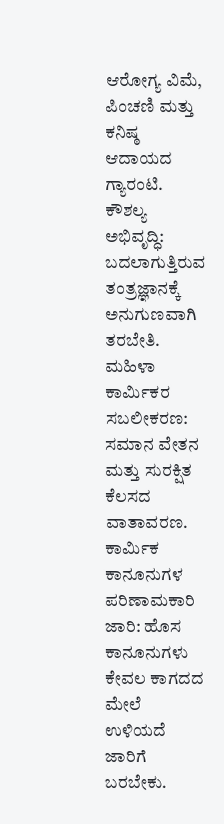ಆರೋಗ್ಯ ವಿಮೆ, ಪಿಂಚಣಿ ಮತ್ತು ಕನಿಷ್ಠ ಆದಾಯದ ಗ್ಯಾರಂಟಿ. ಕೌಶಲ್ಯ ಅಭಿವೃದ್ಧಿ: ಬದಲಾಗುತ್ತಿರುವ ತಂತ್ರಜ್ಞಾನಕ್ಕೆ ಅನುಗುಣವಾಗಿ ತರಬೇತಿ. ಮಹಿಳಾ ಕಾರ್ಮಿಕರ ಸಬಲೀಕರಣ: ಸಮಾನ ವೇತನ ಮತ್ತು ಸುರಕ್ಷಿತ ಕೆಲಸದ ವಾತಾವರಣ. ಕಾರ್ಮಿಕ ಕಾನೂನುಗಳ ಪರಿಣಾಮಕಾರಿ ಜಾರಿ: ಹೊಸ ಕಾನೂನುಗಳು ಕೇವಲ ಕಾಗದದ ಮೇಲೆ ಉಳಿಯದೆ ಜಾರಿಗೆ ಬರಬೇಕು.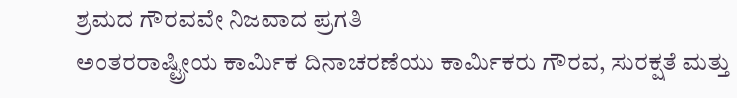ಶ್ರಮದ ಗೌರವವೇ ನಿಜವಾದ ಪ್ರಗತಿ
ಅಂತರರಾಷ್ಟ್ರೀಯ ಕಾರ್ಮಿಕ ದಿನಾಚರಣೆಯು ಕಾರ್ಮಿಕರು ಗೌರವ, ಸುರಕ್ಷತೆ ಮತ್ತು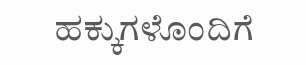ಹಕ್ಕುಗಳೊಂದಿಗೆ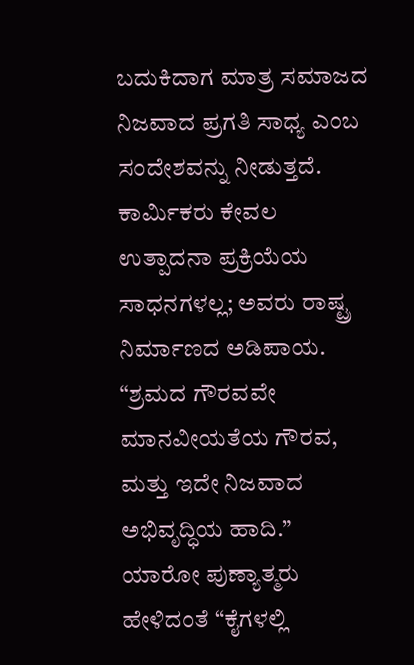ಬದುಕಿದಾಗ ಮಾತ್ರ ಸಮಾಜದ ನಿಜವಾದ ಪ್ರಗತಿ ಸಾಧ್ಯ ಎಂಬ ಸಂದೇಶವನ್ನು ನೀಡುತ್ತದೆ. ಕಾರ್ಮಿಕರು ಕೇವಲ ಉತ್ಪಾದನಾ ಪ್ರಕ್ರಿಯೆಯ ಸಾಧನಗಳಲ್ಲ; ಅವರು ರಾಷ್ಟ್ರ ನಿರ್ಮಾಣದ ಅಡಿಪಾಯ.
“ಶ್ರಮದ ಗೌರವವೇ ಮಾನವೀಯತೆಯ ಗೌರವ, ಮತ್ತು ಇದೇ ನಿಜವಾದ ಅಭಿವೃದ್ಧಿಯ ಹಾದಿ.”
ಯಾರೋ ಪುಣ್ಯಾತ್ಮರು ಹೇಳಿದಂತೆ “ಕೈಗಳಲ್ಲಿ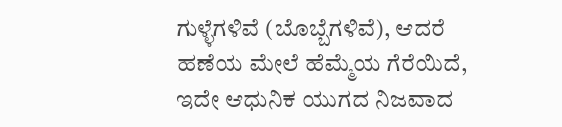ಗುಳ್ಳೆಗಳಿವೆ (ಬೊಬ್ಬೆಗಳಿವೆ), ಆದರೆ ಹಣೆಯ ಮೇಲೆ ಹೆಮ್ಮೆಯ ಗೆರೆಯಿದೆ, ಇದೇ ಆಧುನಿಕ ಯುಗದ ನಿಜವಾದ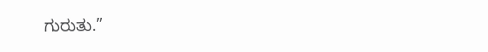ಗುರುತು.”